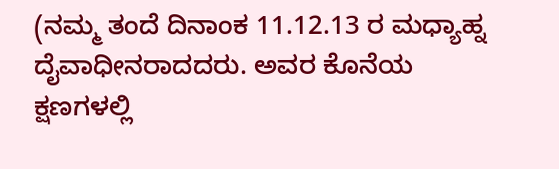(ನಮ್ಮ ತಂದೆ ದಿನಾಂಕ 11.12.13 ರ ಮಧ್ಯಾಹ್ನ ದೈವಾಧೀನರಾದದರು. ಅವರ ಕೊನೆಯ ಕ್ಷಣಗಳಲ್ಲಿ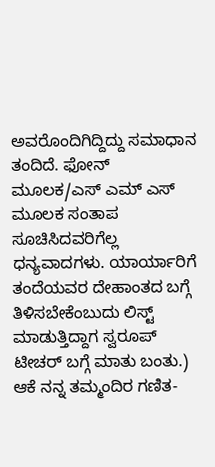ಅವರೊಂದಿಗಿದ್ದಿದ್ದು ಸಮಾಧಾನ ತಂದಿದೆ. ಫೋನ್ ಮೂಲಕ/ಎಸ್ ಎಮ್ ಎಸ್ ಮೂಲಕ ಸಂತಾಪ ಸೂಚಿಸಿದವರಿಗೆಲ್ಲ ಧನ್ಯವಾದಗಳು. ಯಾರ್ಯಾರಿಗೆ ತಂದೆಯವರ ದೇಹಾಂತದ ಬಗ್ಗೆ ತಿಳಿಸಬೇಕೆಂಬುದು ಲಿಸ್ಟ್ ಮಾಡುತ್ತಿದ್ದಾಗ ಸ್ವರೂಪ್ ಟೀಚರ್ ಬಗ್ಗೆ ಮಾತು ಬಂತು.)
ಆಕೆ ನನ್ನ ತಮ್ಮಂದಿರ ಗಣಿತ-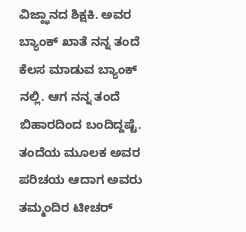ವಿಜ್ಝಾನದ ಶಿಕ್ಷಕಿ. ಅವರ ಬ್ಯಾಂಕ್ ಖಾತೆ ನನ್ನ ತಂದೆ ಕೆಲಸ ಮಾಡುವ ಬ್ಯಾಂಕ್ ನಲ್ಲಿ. ಆಗ ನನ್ನ ತಂದೆ ಬಿಹಾರದಿಂದ ಬಂದಿದ್ದಷ್ಟೆ. ತಂದೆಯ ಮೂಲಕ ಅವರ ಪರಿಚಯ ಆದಾಗ ಅವರು ತಮ್ಮಂದಿರ ಟೀಚರ್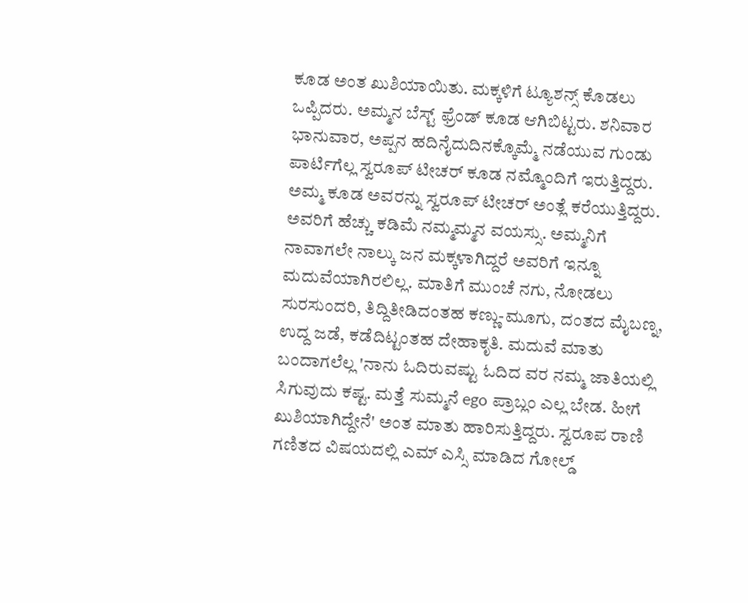ಕೂಡ ಅಂತ ಖುಶಿಯಾಯಿತು. ಮಕ್ಕಳಿಗೆ ಟ್ಯೂಶನ್ಸ್ ಕೊಡಲು ಒಪ್ಪಿದರು. ಅಮ್ಮನ ಬೆಸ್ಟ್ ಫ್ರೆಂಡ್ ಕೂಡ ಆಗಿಬಿಟ್ಟರು. ಶನಿವಾರ ಭಾನುವಾರ, ಅಪ್ಪನ ಹದಿನೈದುದಿನಕ್ಕೊಮ್ಮೆ ನಡೆಯುವ ಗುಂಡು ಪಾರ್ಟಿಗೆಲ್ಲ ಸ್ವರೂಪ್ ಟೀಚರ್ ಕೂಡ ನಮ್ಮೊಂದಿಗೆ ಇರುತ್ತಿದ್ದರು. ಅಮ್ಮ ಕೂಡ ಅವರನ್ನು ಸ್ವರೂಪ್ ಟೀಚರ್ ಅಂತ್ಲೆ ಕರೆಯುತ್ತಿದ್ದರು. ಅವರಿಗೆ ಹೆಚ್ಚು ಕಡಿಮೆ ನಮ್ಮಮ್ಮನ ವಯಸ್ಸು. ಅಮ್ಮನಿಗೆ ನಾವಾಗಲೇ ನಾಲ್ಕು ಜನ ಮಕ್ಕಳಾಗಿದ್ದರೆ ಅವರಿಗೆ ಇನ್ನೂ ಮದುವೆಯಾಗಿರಲಿಲ್ಲ. ಮಾತಿಗೆ ಮುಂಚೆ ನಗು, ನೋಡಲು ಸುರಸುಂದರಿ, ತಿದ್ದಿತೀಡಿದಂತಹ ಕಣ್ಣು-ಮೂಗು, ದಂತದ ಮೈಬಣ್ನ, ಉದ್ದ ಜಡೆ, ಕಡೆದಿಟ್ಟಂತಹ ದೇಹಾಕೃತಿ. ಮದುವೆ ಮಾತು ಬಂದಾಗಲೆಲ್ಲ 'ನಾನು ಓದಿರುವಷ್ಟು ಓದಿದ ವರ ನಮ್ಮ ಜಾತಿಯಲ್ಲಿ ಸಿಗುವುದು ಕಷ್ಟ. ಮತ್ತೆ ಸುಮ್ಮನೆ ego ಪ್ರಾಬ್ಲಂ ಎಲ್ಲ ಬೇಡ. ಹೀಗೆ ಖುಶಿಯಾಗಿದ್ದೇನೆ' ಅಂತ ಮಾತು ಹಾರಿಸುತ್ತಿದ್ದರು. ಸ್ವರೂಪ ರಾಣಿ ಗಣಿತದ ವಿಷಯದಲ್ಲಿ ಎಮ್ ಎಸ್ಸಿ ಮಾಡಿದ ಗೋಲ್ಡ್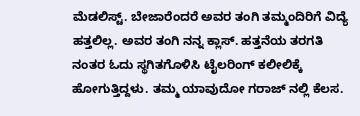ಮೆಡಲಿಸ್ಟ್. ಬೇಜಾರೆಂದರೆ ಅವರ ತಂಗಿ ತಮ್ಮಂದಿರಿಗೆ ವಿದ್ಯೆ ಹತ್ತಲಿಲ್ಲ. ಅವರ ತಂಗಿ ನನ್ನ ಕ್ಲಾಸ್. ಹತ್ತನೆಯ ತರಗತಿ ನಂತರ ಓದು ಸ್ಥಗಿತಗೊಳಿಸಿ ಟೈಲರಿಂಗ್ ಕಲೀಲಿಕ್ಕೆ ಹೋಗುತ್ತಿದ್ದಳು. ತಮ್ಮ ಯಾವುದೋ ಗರಾಜ್ ನಲ್ಲಿ ಕೆಲಸ.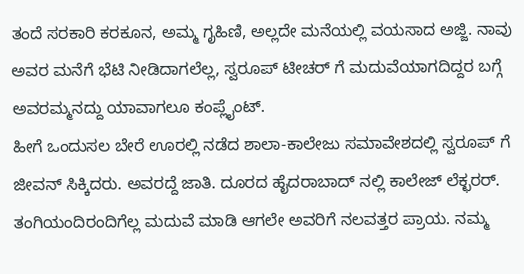ತಂದೆ ಸರಕಾರಿ ಕರಕೂನ, ಅಮ್ಮ ಗೃಹಿಣಿ, ಅಲ್ಲದೇ ಮನೆಯಲ್ಲಿ ವಯಸಾದ ಅಜ್ಜಿ. ನಾವು ಅವರ ಮನೆಗೆ ಭೆಟಿ ನೀಡಿದಾಗಲೆಲ್ಲ, ಸ್ವರೂಪ್ ಟೀಚರ್ ಗೆ ಮದುವೆಯಾಗದಿದ್ದರ ಬಗ್ಗೆ ಅವರಮ್ಮನದ್ದು ಯಾವಾಗಲೂ ಕಂಪ್ಲೈಂಟ್.
ಹೀಗೆ ಒಂದುಸಲ ಬೇರೆ ಊರಲ್ಲಿ ನಡೆದ ಶಾಲಾ-ಕಾಲೇಜು ಸಮಾವೇಶದಲ್ಲಿ ಸ್ವರೂಪ್ ಗೆ ಜೀವನ್ ಸಿಕ್ಕಿದರು. ಅವರದ್ದೆ ಜಾತಿ. ದೂರದ ಹೈದರಾಬಾದ್ ನಲ್ಲಿ ಕಾಲೇಜ್ ಲೆಕ್ಛರರ್. ತಂಗಿಯಂದಿರಂದಿಗೆಲ್ಲ ಮದುವೆ ಮಾಡಿ ಆಗಲೇ ಅವರಿಗೆ ನಲವತ್ತರ ಪ್ರಾಯ. ನಮ್ಮ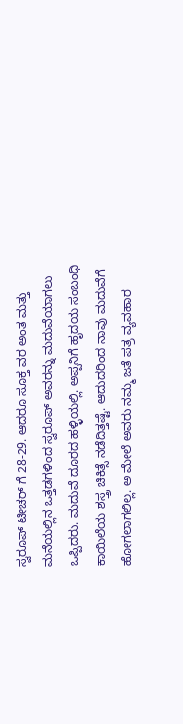ಸ್ವರೂಪ್ ಟೀಚರ್ ಗೆ 28-29. ಆದರೂ ಸೂಕ್ತ ವರ ಅಂತ ಮತ್ತು ಮನೆಯಲ್ಲಿನ ಒತ್ತಡಗಳಿಂದ ಸ್ವರೂಪ್ ಅವರನ್ನು ಮದುವೆಯಾಗಲು ಒಪ್ಪಿದರು. ಮದುವೆ ದೂರದ ಹಳ್ಳಿಯಲ್ಲಿ. ಅಪ್ಪನಿಗೆ ಹೃದಯ ಸಂಬಂಧಿ ಕಾಯಿಲೆಯ ಶಸ್ತ್ರ ಚಿಕಿತ್ಸೆ ನಡೆದಿತ್ತಷ್ಟೆ. ಆದುದರಿಂದ ನಾವು ಮದುವೆಗೆ ಹೋಗಲಾಗಲಿಲ್ಲ. ಅ ಮೇಲೆ ಅವರು ನಮ್ಮ ಜತೆ ಪತ್ರ ವ್ಯವಹಾರ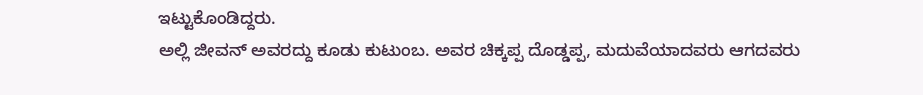ಇಟ್ಟುಕೊಂಡಿದ್ದರು.
ಅಲ್ಲಿ ಜೀವನ್ ಅವರದ್ದು ಕೂಡು ಕುಟುಂಬ. ಅವರ ಚಿಕ್ಕಪ್ಪ ದೊಡ್ಡಪ್ಪ, ಮದುವೆಯಾದವರು ಆಗದವರು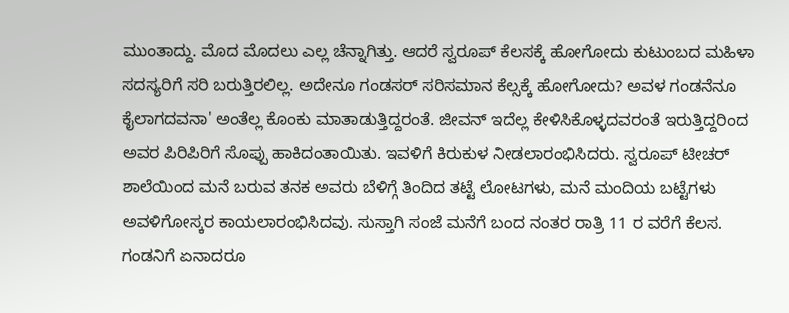ಮುಂತಾದ್ದು. ಮೊದ ಮೊದಲು ಎಲ್ಲ ಚೆನ್ನಾಗಿತ್ತು. ಆದರೆ ಸ್ವರೂಪ್ ಕೆಲಸಕ್ಕೆ ಹೋಗೋದು ಕುಟುಂಬದ ಮಹಿಳಾ ಸದಸ್ಯರಿಗೆ ಸರಿ ಬರುತ್ತಿರಲಿಲ್ಲ. ಅದೇನೂ ಗಂಡಸರ್ ಸರಿಸಮಾನ ಕೆಲ್ಸಕ್ಕೆ ಹೋಗೋದು? ಅವಳ ಗಂಡನೆನೂ ಕೈಲಾಗದವನಾ' ಅಂತೆಲ್ಲ ಕೊಂಕು ಮಾತಾಡುತ್ತಿದ್ದರಂತೆ. ಜೀವನ್ ಇದೆಲ್ಲ ಕೇಳಿಸಿಕೊಳ್ಳದವರಂತೆ ಇರುತ್ತಿದ್ದರಿಂದ ಅವರ ಪಿರಿಪಿರಿಗೆ ಸೊಪ್ಪು ಹಾಕಿದಂತಾಯಿತು. ಇವಳಿಗೆ ಕಿರುಕುಳ ನೀಡಲಾರಂಭಿಸಿದರು. ಸ್ವರೂಪ್ ಟೀಚರ್ ಶಾಲೆಯಿಂದ ಮನೆ ಬರುವ ತನಕ ಅವರು ಬೆಳಿಗ್ಗೆ ತಿಂದಿದ ತಟ್ಟೆ ಲೋಟಗಳು, ಮನೆ ಮಂದಿಯ ಬಟ್ಟೆಗಳು ಅವಳಿಗೋಸ್ಕರ ಕಾಯಲಾರಂಭಿಸಿದವು. ಸುಸ್ತಾಗಿ ಸಂಜೆ ಮನೆಗೆ ಬಂದ ನಂತರ ರಾತ್ರಿ 11 ರ ವರೆಗೆ ಕೆಲಸ. ಗಂಡನಿಗೆ ಏನಾದರೂ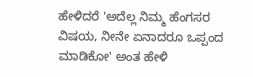ಹೇಳಿದರೆ 'ಅದೆಲ್ಲ ನಿಮ್ಮ ಹೆಂಗಸರ ವಿಷಯ, ನೀನೇ ಏನಾದರೂ ಒಪ್ಪಂದ ಮಾಡಿಕೋ' ಅಂತ ಹೇಳಿ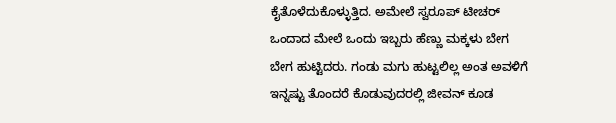ಕೈತೊಳೆದುಕೊಳ್ಳುತ್ತಿದ. ಅಮೇಲೆ ಸ್ವರೂಪ್ ಟೀಚರ್ ಒಂದಾದ ಮೇಲೆ ಒಂದು ಇಬ್ಬರು ಹೆಣ್ಣು ಮಕ್ಕಳು ಬೇಗ ಬೇಗ ಹುಟ್ಟಿದರು. ಗಂಡು ಮಗು ಹುಟ್ಟಲಿಲ್ಲ ಅಂತ ಅವಳಿಗೆ ಇನ್ನಷ್ಟು ತೊಂದರೆ ಕೊಡುವುದರಲ್ಲಿ ಜೀವನ್ ಕೂಡ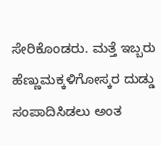ಸೇರಿಕೊಂಡರು. ಮತ್ತೆ ಇಬ್ಬರು ಹೆಣ್ಣುಮಕ್ಕಳಿಗೋಸ್ಕರ ದುಡ್ಡು ಸಂಪಾದಿಸಿಡಲು ಅಂತ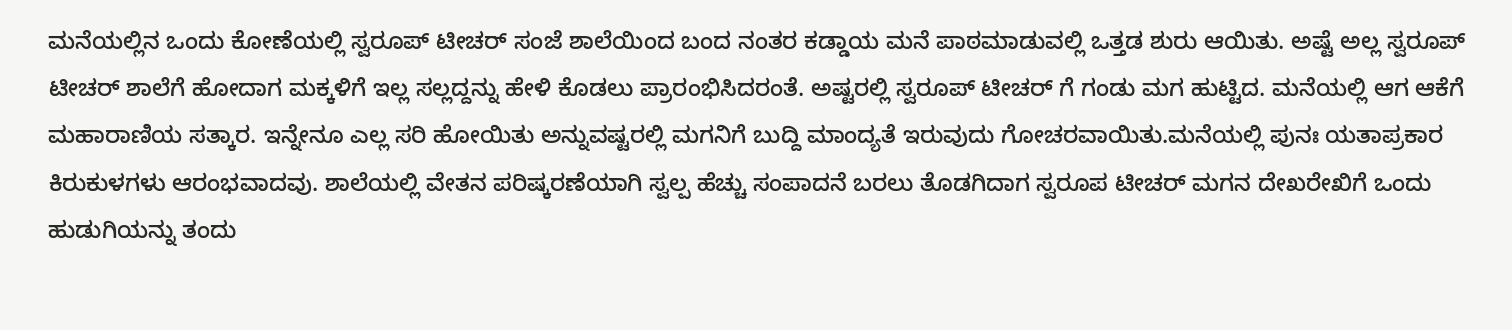ಮನೆಯಲ್ಲಿನ ಒಂದು ಕೋಣೆಯಲ್ಲಿ ಸ್ವರೂಪ್ ಟೀಚರ್ ಸಂಜೆ ಶಾಲೆಯಿಂದ ಬಂದ ನಂತರ ಕಡ್ಡಾಯ ಮನೆ ಪಾಠಮಾಡುವಲ್ಲಿ ಒತ್ತಡ ಶುರು ಆಯಿತು. ಅಷ್ಟೆ ಅಲ್ಲ ಸ್ವರೂಪ್ ಟೀಚರ್ ಶಾಲೆಗೆ ಹೋದಾಗ ಮಕ್ಕಳಿಗೆ ಇಲ್ಲ ಸಲ್ಲದ್ದನ್ನು ಹೇಳಿ ಕೊಡಲು ಪ್ರಾರಂಭಿಸಿದರಂತೆ. ಅಷ್ಟರಲ್ಲಿ ಸ್ವರೂಪ್ ಟೀಚರ್ ಗೆ ಗಂಡು ಮಗ ಹುಟ್ಟಿದ. ಮನೆಯಲ್ಲಿ ಆಗ ಆಕೆಗೆ ಮಹಾರಾಣಿಯ ಸತ್ಕಾರ. ಇನ್ನೇನೂ ಎಲ್ಲ ಸರಿ ಹೋಯಿತು ಅನ್ನುವಷ್ಟರಲ್ಲಿ ಮಗನಿಗೆ ಬುದ್ದಿ ಮಾಂದ್ಯತೆ ಇರುವುದು ಗೋಚರವಾಯಿತು.ಮನೆಯಲ್ಲಿ ಪುನಃ ಯತಾಪ್ರಕಾರ ಕಿರುಕುಳಗಳು ಆರಂಭವಾದವು. ಶಾಲೆಯಲ್ಲಿ ವೇತನ ಪರಿಷ್ಕರಣೆಯಾಗಿ ಸ್ವಲ್ಪ ಹೆಚ್ಚು ಸಂಪಾದನೆ ಬರಲು ತೊಡಗಿದಾಗ ಸ್ವರೂಪ ಟೀಚರ್ ಮಗನ ದೇಖರೇಖಿಗೆ ಒಂದು ಹುಡುಗಿಯನ್ನು ತಂದು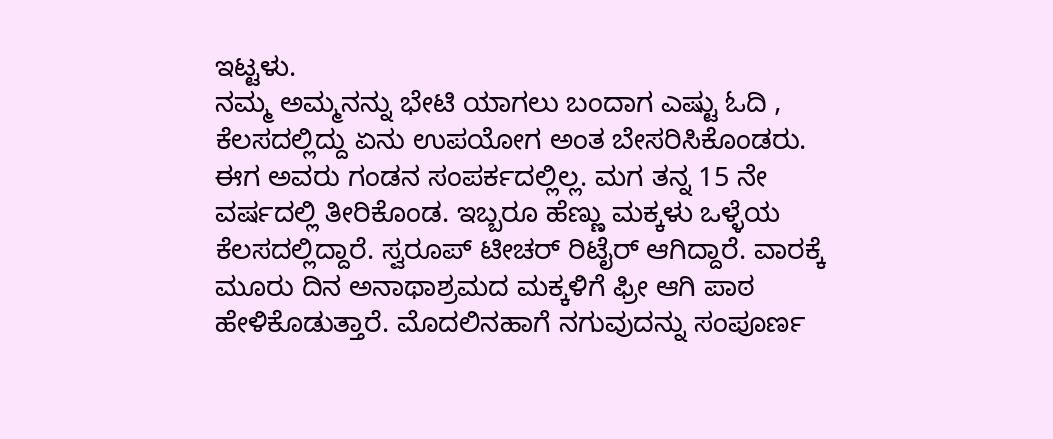ಇಟ್ಟಳು.
ನಮ್ಮ ಅಮ್ಮನನ್ನು ಭೇಟಿ ಯಾಗಲು ಬಂದಾಗ ಎಷ್ಟು ಓದಿ , ಕೆಲಸದಲ್ಲಿದ್ದು ಏನು ಉಪಯೋಗ ಅಂತ ಬೇಸರಿಸಿಕೊಂಡರು. ಈಗ ಅವರು ಗಂಡನ ಸಂಪರ್ಕದಲ್ಲಿಲ್ಲ. ಮಗ ತನ್ನ 15 ನೇ ವರ್ಷದಲ್ಲಿ ತೀರಿಕೊಂಡ. ಇಬ್ಬರೂ ಹೆಣ್ಣು ಮಕ್ಕಳು ಒಳ್ಳೆಯ ಕೆಲಸದಲ್ಲಿದ್ದಾರೆ. ಸ್ವರೂಪ್ ಟೀಚರ್ ರಿಟೈರ್ ಆಗಿದ್ದಾರೆ. ವಾರಕ್ಕೆ ಮೂರು ದಿನ ಅನಾಥಾಶ್ರಮದ ಮಕ್ಕಳಿಗೆ ಫ್ರೀ ಆಗಿ ಪಾಠ ಹೇಳಿಕೊಡುತ್ತಾರೆ. ಮೊದಲಿನಹಾಗೆ ನಗುವುದನ್ನು ಸಂಪೂರ್ಣ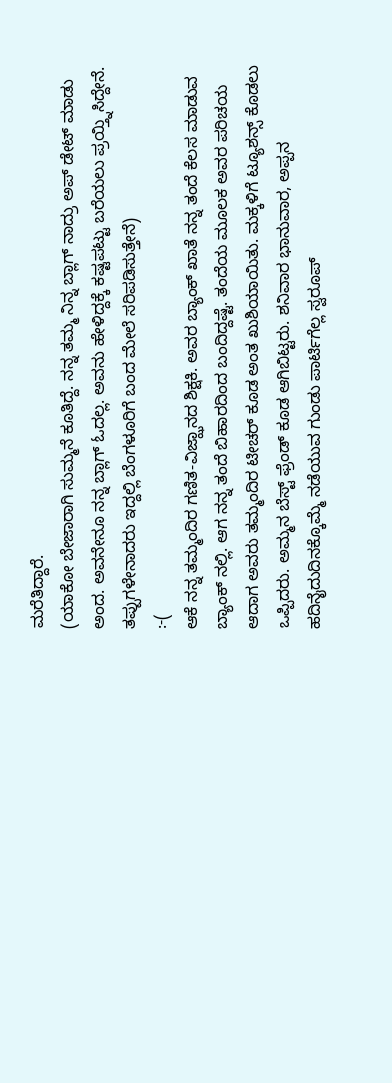ಮರೆತಿದ್ದಾರೆ.
(ಯಾಕೋ ಬೇಜಾರಾಗಿ ಸುಮ್ಮನೆ ಕೂತಿದ್ದೆ. ನನ್ನ ತಮ್ಮ ನಿನ್ನ ಬ್ಲಾಗ್ ನಾದ್ರು ಅಪ್ ಡೇಟ್ ಮಾಡು ಅಂದ. ಅವನೇನೂ ನನ್ನ ಬ್ಲಾಗ್ ಓದಲ್ಲ. ಅವನು ಹೇಳಿದ್ದಕ್ಕೆ ಕಷ್ಟಪಟ್ಟು ಬರೆಯಲು ಪ್ರಯ್ತ್ನಿಸಿದ್ದೇನೆ. ತಪ್ಪುಗಳೇನಾದರು ಇದ್ದಲ್ಲಿ ಬೆಂಗಳೂರಿಗೆ ಬಂದ ಮೇಲೆ ಸರಿಪಡಿಸುತ್ತೇನೆ)
:-(
ಆಕೆ ನನ್ನ ತಮ್ಮಂದಿರ ಗಣಿತ-ವಿಜ್ಝಾನದ ಶಿಕ್ಷಕಿ. ಅವರ ಬ್ಯಾಂಕ್ ಖಾತೆ ನನ್ನ ತಂದೆ ಕೆಲಸ ಮಾಡುವ ಬ್ಯಾಂಕ್ ನಲ್ಲಿ. ಆಗ ನನ್ನ ತಂದೆ ಬಿಹಾರದಿಂದ ಬಂದಿದ್ದಷ್ಟೆ. ತಂದೆಯ ಮೂಲಕ ಅವರ ಪರಿಚಯ ಆದಾಗ ಅವರು ತಮ್ಮಂದಿರ ಟೀಚರ್ ಕೂಡ ಅಂತ ಖುಶಿಯಾಯಿತು. ಮಕ್ಕಳಿಗೆ ಟ್ಯೂಶನ್ಸ್ ಕೊಡಲು ಒಪ್ಪಿದರು. ಅಮ್ಮನ ಬೆಸ್ಟ್ ಫ್ರೆಂಡ್ ಕೂಡ ಆಗಿಬಿಟ್ಟರು. ಶನಿವಾರ ಭಾನುವಾರ, ಅಪ್ಪನ ಹದಿನೈದುದಿನಕ್ಕೊಮ್ಮೆ ನಡೆಯುವ ಗುಂಡು ಪಾರ್ಟಿಗೆಲ್ಲ ಸ್ವರೂಪ್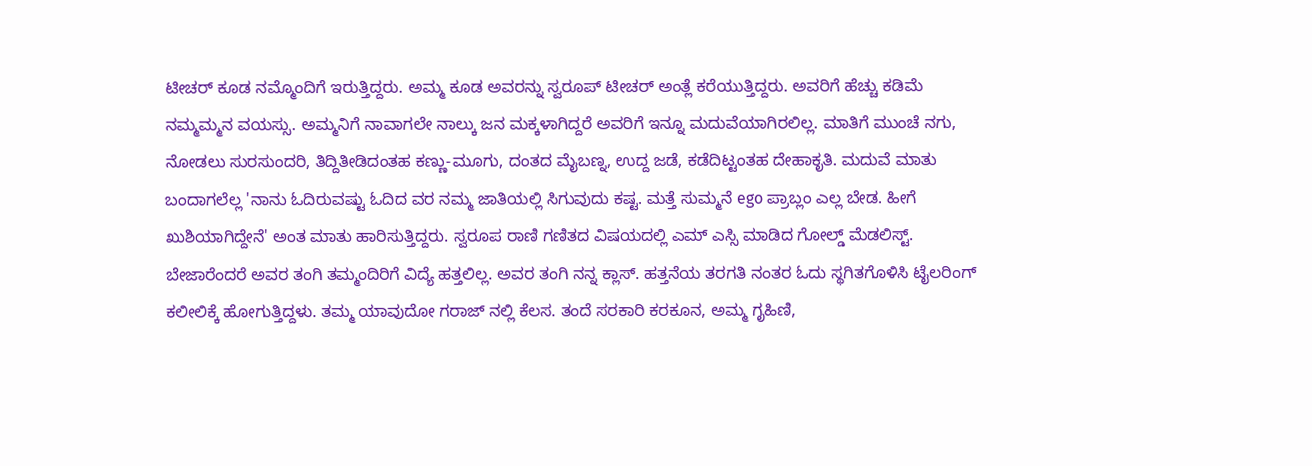ಟೀಚರ್ ಕೂಡ ನಮ್ಮೊಂದಿಗೆ ಇರುತ್ತಿದ್ದರು. ಅಮ್ಮ ಕೂಡ ಅವರನ್ನು ಸ್ವರೂಪ್ ಟೀಚರ್ ಅಂತ್ಲೆ ಕರೆಯುತ್ತಿದ್ದರು. ಅವರಿಗೆ ಹೆಚ್ಚು ಕಡಿಮೆ ನಮ್ಮಮ್ಮನ ವಯಸ್ಸು. ಅಮ್ಮನಿಗೆ ನಾವಾಗಲೇ ನಾಲ್ಕು ಜನ ಮಕ್ಕಳಾಗಿದ್ದರೆ ಅವರಿಗೆ ಇನ್ನೂ ಮದುವೆಯಾಗಿರಲಿಲ್ಲ. ಮಾತಿಗೆ ಮುಂಚೆ ನಗು, ನೋಡಲು ಸುರಸುಂದರಿ, ತಿದ್ದಿತೀಡಿದಂತಹ ಕಣ್ಣು-ಮೂಗು, ದಂತದ ಮೈಬಣ್ನ, ಉದ್ದ ಜಡೆ, ಕಡೆದಿಟ್ಟಂತಹ ದೇಹಾಕೃತಿ. ಮದುವೆ ಮಾತು ಬಂದಾಗಲೆಲ್ಲ 'ನಾನು ಓದಿರುವಷ್ಟು ಓದಿದ ವರ ನಮ್ಮ ಜಾತಿಯಲ್ಲಿ ಸಿಗುವುದು ಕಷ್ಟ. ಮತ್ತೆ ಸುಮ್ಮನೆ ego ಪ್ರಾಬ್ಲಂ ಎಲ್ಲ ಬೇಡ. ಹೀಗೆ ಖುಶಿಯಾಗಿದ್ದೇನೆ' ಅಂತ ಮಾತು ಹಾರಿಸುತ್ತಿದ್ದರು. ಸ್ವರೂಪ ರಾಣಿ ಗಣಿತದ ವಿಷಯದಲ್ಲಿ ಎಮ್ ಎಸ್ಸಿ ಮಾಡಿದ ಗೋಲ್ಡ್ ಮೆಡಲಿಸ್ಟ್. ಬೇಜಾರೆಂದರೆ ಅವರ ತಂಗಿ ತಮ್ಮಂದಿರಿಗೆ ವಿದ್ಯೆ ಹತ್ತಲಿಲ್ಲ. ಅವರ ತಂಗಿ ನನ್ನ ಕ್ಲಾಸ್. ಹತ್ತನೆಯ ತರಗತಿ ನಂತರ ಓದು ಸ್ಥಗಿತಗೊಳಿಸಿ ಟೈಲರಿಂಗ್ ಕಲೀಲಿಕ್ಕೆ ಹೋಗುತ್ತಿದ್ದಳು. ತಮ್ಮ ಯಾವುದೋ ಗರಾಜ್ ನಲ್ಲಿ ಕೆಲಸ. ತಂದೆ ಸರಕಾರಿ ಕರಕೂನ, ಅಮ್ಮ ಗೃಹಿಣಿ,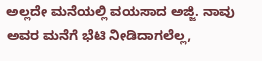ಅಲ್ಲದೇ ಮನೆಯಲ್ಲಿ ವಯಸಾದ ಅಜ್ಜಿ. ನಾವು ಅವರ ಮನೆಗೆ ಭೆಟಿ ನೀಡಿದಾಗಲೆಲ್ಲ,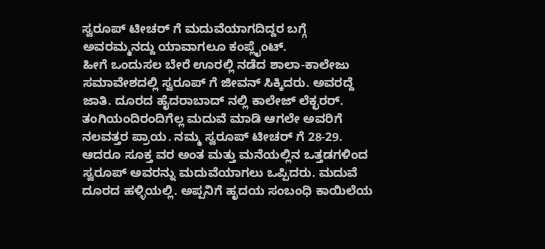ಸ್ವರೂಪ್ ಟೀಚರ್ ಗೆ ಮದುವೆಯಾಗದಿದ್ದರ ಬಗ್ಗೆ ಅವರಮ್ಮನದ್ದು ಯಾವಾಗಲೂ ಕಂಪ್ಲೈಂಟ್.
ಹೀಗೆ ಒಂದುಸಲ ಬೇರೆ ಊರಲ್ಲಿ ನಡೆದ ಶಾಲಾ-ಕಾಲೇಜು ಸಮಾವೇಶದಲ್ಲಿ ಸ್ವರೂಪ್ ಗೆ ಜೀವನ್ ಸಿಕ್ಕಿದರು. ಅವರದ್ದೆ ಜಾತಿ. ದೂರದ ಹೈದರಾಬಾದ್ ನಲ್ಲಿ ಕಾಲೇಜ್ ಲೆಕ್ಛರರ್. ತಂಗಿಯಂದಿರಂದಿಗೆಲ್ಲ ಮದುವೆ ಮಾಡಿ ಆಗಲೇ ಅವರಿಗೆ ನಲವತ್ತರ ಪ್ರಾಯ. ನಮ್ಮ ಸ್ವರೂಪ್ ಟೀಚರ್ ಗೆ 28-29. ಆದರೂ ಸೂಕ್ತ ವರ ಅಂತ ಮತ್ತು ಮನೆಯಲ್ಲಿನ ಒತ್ತಡಗಳಿಂದ ಸ್ವರೂಪ್ ಅವರನ್ನು ಮದುವೆಯಾಗಲು ಒಪ್ಪಿದರು. ಮದುವೆ ದೂರದ ಹಳ್ಳಿಯಲ್ಲಿ. ಅಪ್ಪನಿಗೆ ಹೃದಯ ಸಂಬಂಧಿ ಕಾಯಿಲೆಯ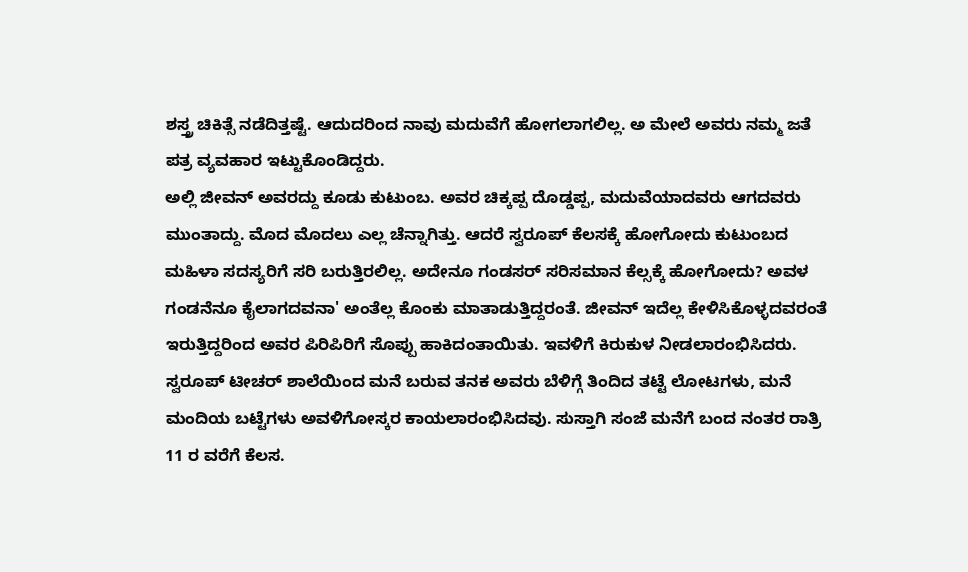ಶಸ್ತ್ರ ಚಿಕಿತ್ಸೆ ನಡೆದಿತ್ತಷ್ಟೆ. ಆದುದರಿಂದ ನಾವು ಮದುವೆಗೆ ಹೋಗಲಾಗಲಿಲ್ಲ. ಅ ಮೇಲೆ ಅವರು ನಮ್ಮ ಜತೆ ಪತ್ರ ವ್ಯವಹಾರ ಇಟ್ಟುಕೊಂಡಿದ್ದರು.
ಅಲ್ಲಿ ಜೀವನ್ ಅವರದ್ದು ಕೂಡು ಕುಟುಂಬ. ಅವರ ಚಿಕ್ಕಪ್ಪ ದೊಡ್ಡಪ್ಪ, ಮದುವೆಯಾದವರು ಆಗದವರು ಮುಂತಾದ್ದು. ಮೊದ ಮೊದಲು ಎಲ್ಲ ಚೆನ್ನಾಗಿತ್ತು. ಆದರೆ ಸ್ವರೂಪ್ ಕೆಲಸಕ್ಕೆ ಹೋಗೋದು ಕುಟುಂಬದ ಮಹಿಳಾ ಸದಸ್ಯರಿಗೆ ಸರಿ ಬರುತ್ತಿರಲಿಲ್ಲ. ಅದೇನೂ ಗಂಡಸರ್ ಸರಿಸಮಾನ ಕೆಲ್ಸಕ್ಕೆ ಹೋಗೋದು? ಅವಳ ಗಂಡನೆನೂ ಕೈಲಾಗದವನಾ' ಅಂತೆಲ್ಲ ಕೊಂಕು ಮಾತಾಡುತ್ತಿದ್ದರಂತೆ. ಜೀವನ್ ಇದೆಲ್ಲ ಕೇಳಿಸಿಕೊಳ್ಳದವರಂತೆ ಇರುತ್ತಿದ್ದರಿಂದ ಅವರ ಪಿರಿಪಿರಿಗೆ ಸೊಪ್ಪು ಹಾಕಿದಂತಾಯಿತು. ಇವಳಿಗೆ ಕಿರುಕುಳ ನೀಡಲಾರಂಭಿಸಿದರು. ಸ್ವರೂಪ್ ಟೀಚರ್ ಶಾಲೆಯಿಂದ ಮನೆ ಬರುವ ತನಕ ಅವರು ಬೆಳಿಗ್ಗೆ ತಿಂದಿದ ತಟ್ಟೆ ಲೋಟಗಳು, ಮನೆ ಮಂದಿಯ ಬಟ್ಟೆಗಳು ಅವಳಿಗೋಸ್ಕರ ಕಾಯಲಾರಂಭಿಸಿದವು. ಸುಸ್ತಾಗಿ ಸಂಜೆ ಮನೆಗೆ ಬಂದ ನಂತರ ರಾತ್ರಿ 11 ರ ವರೆಗೆ ಕೆಲಸ.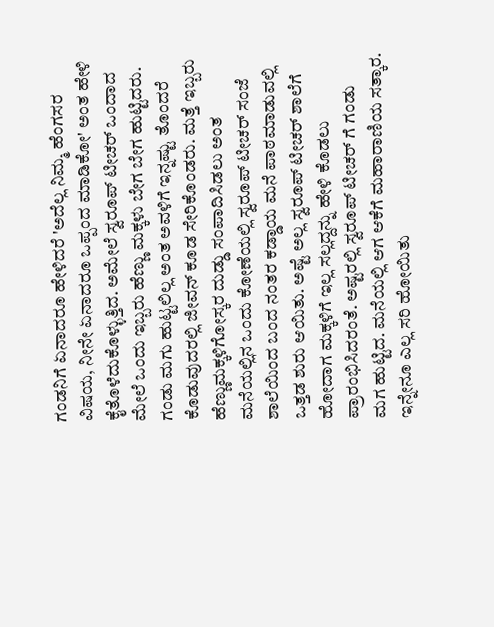ಗಂಡನಿಗೆ ಏನಾದರೂ ಹೇಳಿದರೆ 'ಅದೆಲ್ಲ ನಿಮ್ಮ ಹೆಂಗಸರ ವಿಷಯ, ನೀನೇ ಏನಾದರೂ ಒಪ್ಪಂದ ಮಾಡಿಕೋ' ಅಂತ ಹೇಳಿ ಕೈತೊಳೆದುಕೊಳ್ಳುತ್ತಿದ. ಅಮೇಲೆ ಸ್ವರೂಪ್ ಟೀಚರ್ ಒಂದಾದ ಮೇಲೆ ಒಂದು ಇಬ್ಬರು ಹೆಣ್ಣು ಮಕ್ಕಳು ಬೇಗ ಬೇಗ ಹುಟ್ಟಿದರು. ಗಂಡು ಮಗು ಹುಟ್ಟಲಿಲ್ಲ ಅಂತ ಅವಳಿಗೆ ಇನ್ನಷ್ಟು ತೊಂದರೆ ಕೊಡುವುದರಲ್ಲಿ ಜೀವನ್ ಕೂಡ ಸೇರಿಕೊಂಡರು. ಮತ್ತೆ ಇಬ್ಬರು ಹೆಣ್ಣುಮಕ್ಕಳಿಗೋಸ್ಕರ ದುಡ್ಡು ಸಂಪಾದಿಸಿಡಲು ಅಂತ ಮನೆಯಲ್ಲಿನ ಒಂದು ಕೋಣೆಯಲ್ಲಿ ಸ್ವರೂಪ್ ಟೀಚರ್ ಸಂಜೆ ಶಾಲೆಯಿಂದ ಬಂದ ನಂತರ ಕಡ್ಡಾಯ ಮನೆ ಪಾಠಮಾಡುವಲ್ಲಿ ಒತ್ತಡ ಶುರು ಆಯಿತು. ಅಷ್ಟೆ ಅಲ್ಲ ಸ್ವರೂಪ್ ಟೀಚರ್ ಶಾಲೆಗೆ ಹೋದಾಗ ಮಕ್ಕಳಿಗೆ ಇಲ್ಲ ಸಲ್ಲದ್ದನ್ನು ಹೇಳಿ ಕೊಡಲು ಪ್ರಾರಂಭಿಸಿದರಂತೆ. ಅಷ್ಟರಲ್ಲಿ ಸ್ವರೂಪ್ ಟೀಚರ್ ಗೆ ಗಂಡು ಮಗ ಹುಟ್ಟಿದ. ಮನೆಯಲ್ಲಿ ಆಗ ಆಕೆಗೆ ಮಹಾರಾಣಿಯ ಸತ್ಕಾರ. ಇನ್ನೇನೂ ಎಲ್ಲ ಸರಿ ಹೋಯಿತು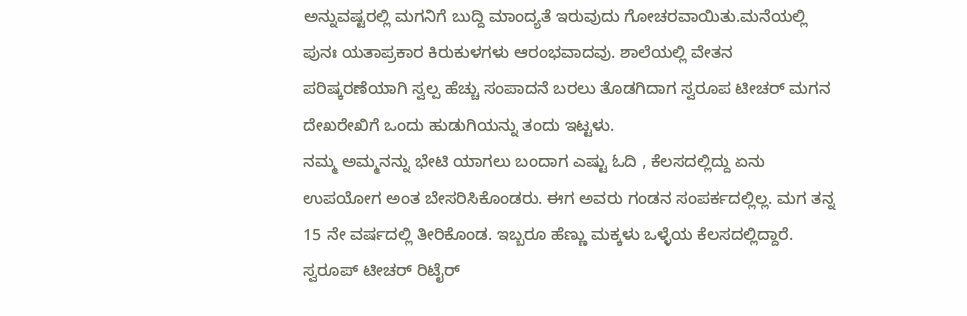ಅನ್ನುವಷ್ಟರಲ್ಲಿ ಮಗನಿಗೆ ಬುದ್ದಿ ಮಾಂದ್ಯತೆ ಇರುವುದು ಗೋಚರವಾಯಿತು.ಮನೆಯಲ್ಲಿ ಪುನಃ ಯತಾಪ್ರಕಾರ ಕಿರುಕುಳಗಳು ಆರಂಭವಾದವು. ಶಾಲೆಯಲ್ಲಿ ವೇತನ ಪರಿಷ್ಕರಣೆಯಾಗಿ ಸ್ವಲ್ಪ ಹೆಚ್ಚು ಸಂಪಾದನೆ ಬರಲು ತೊಡಗಿದಾಗ ಸ್ವರೂಪ ಟೀಚರ್ ಮಗನ ದೇಖರೇಖಿಗೆ ಒಂದು ಹುಡುಗಿಯನ್ನು ತಂದು ಇಟ್ಟಳು.
ನಮ್ಮ ಅಮ್ಮನನ್ನು ಭೇಟಿ ಯಾಗಲು ಬಂದಾಗ ಎಷ್ಟು ಓದಿ , ಕೆಲಸದಲ್ಲಿದ್ದು ಏನು ಉಪಯೋಗ ಅಂತ ಬೇಸರಿಸಿಕೊಂಡರು. ಈಗ ಅವರು ಗಂಡನ ಸಂಪರ್ಕದಲ್ಲಿಲ್ಲ. ಮಗ ತನ್ನ 15 ನೇ ವರ್ಷದಲ್ಲಿ ತೀರಿಕೊಂಡ. ಇಬ್ಬರೂ ಹೆಣ್ಣು ಮಕ್ಕಳು ಒಳ್ಳೆಯ ಕೆಲಸದಲ್ಲಿದ್ದಾರೆ. ಸ್ವರೂಪ್ ಟೀಚರ್ ರಿಟೈರ್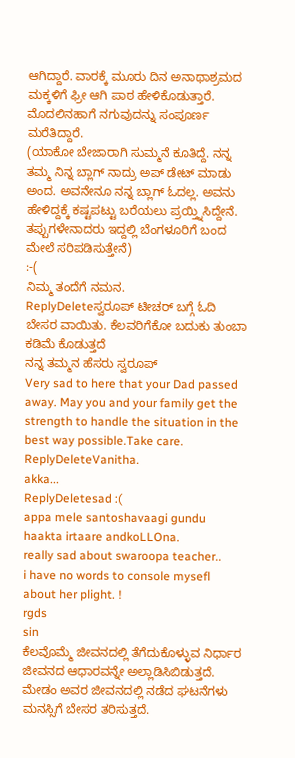ಆಗಿದ್ದಾರೆ. ವಾರಕ್ಕೆ ಮೂರು ದಿನ ಅನಾಥಾಶ್ರಮದ ಮಕ್ಕಳಿಗೆ ಫ್ರೀ ಆಗಿ ಪಾಠ ಹೇಳಿಕೊಡುತ್ತಾರೆ. ಮೊದಲಿನಹಾಗೆ ನಗುವುದನ್ನು ಸಂಪೂರ್ಣ ಮರೆತಿದ್ದಾರೆ.
(ಯಾಕೋ ಬೇಜಾರಾಗಿ ಸುಮ್ಮನೆ ಕೂತಿದ್ದೆ. ನನ್ನ ತಮ್ಮ ನಿನ್ನ ಬ್ಲಾಗ್ ನಾದ್ರು ಅಪ್ ಡೇಟ್ ಮಾಡು ಅಂದ. ಅವನೇನೂ ನನ್ನ ಬ್ಲಾಗ್ ಓದಲ್ಲ. ಅವನು ಹೇಳಿದ್ದಕ್ಕೆ ಕಷ್ಟಪಟ್ಟು ಬರೆಯಲು ಪ್ರಯ್ತ್ನಿಸಿದ್ದೇನೆ. ತಪ್ಪುಗಳೇನಾದರು ಇದ್ದಲ್ಲಿ ಬೆಂಗಳೂರಿಗೆ ಬಂದ ಮೇಲೆ ಸರಿಪಡಿಸುತ್ತೇನೆ)
:-(
ನಿಮ್ಮ ತಂದೆಗೆ ನಮನ.
ReplyDeleteಸ್ವರೂಪ್ ಟೀಚರ್ ಬಗ್ಗೆ ಓದಿ ಬೇಸರ ವಾಯಿತು. ಕೆಲವರಿಗೆಕೋ ಬದುಕು ತುಂಬಾ ಕಡಿಮೆ ಕೊಡುತ್ತದೆ
ನನ್ನ ತಮ್ಮನ ಹೆಸರು ಸ್ವರೂಪ್
Very sad to here that your Dad passed away. May you and your family get the strength to handle the situation in the best way possible.Take care.
ReplyDeleteVanitha.
akka...
ReplyDeletesad :(
appa mele santoshavaagi gundu haakta irtaare andkoLLOna.
really sad about swaroopa teacher..
i have no words to console mysefl about her plight. !
rgds
sin
ಕೆಲವೊಮ್ಮೆ ಜೀವನದಲ್ಲಿ ತೆಗೆದುಕೊಳ್ಳುವ ನಿರ್ಧಾರ ಜೀವನದ ಆಧಾರವನ್ನೇ ಅಲ್ಲಾಡಿಸಿಬಿಡುತ್ತದೆ. ಮೇಡಂ ಅವರ ಜೀವನದಲ್ಲಿ ನಡೆದ ಘಟನೆಗಳು ಮನಸ್ಸಿಗೆ ಬೇಸರ ತರಿಸುತ್ತದೆ.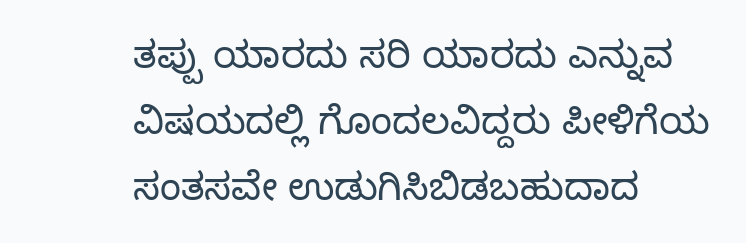ತಪ್ಪು ಯಾರದು ಸರಿ ಯಾರದು ಎನ್ನುವ ವಿಷಯದಲ್ಲಿ ಗೊಂದಲವಿದ್ದರು ಪೀಳಿಗೆಯ ಸಂತಸವೇ ಉಡುಗಿಸಿಬಿಡಬಹುದಾದ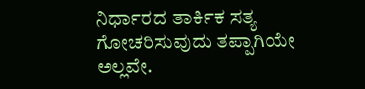ನಿರ್ಧಾರದ ತಾರ್ಕಿಕ ಸತ್ಯ ಗೋಚರಿಸುವುದು ತಪ್ಪಾಗಿಯೇ ಅಲ್ಲವೇ.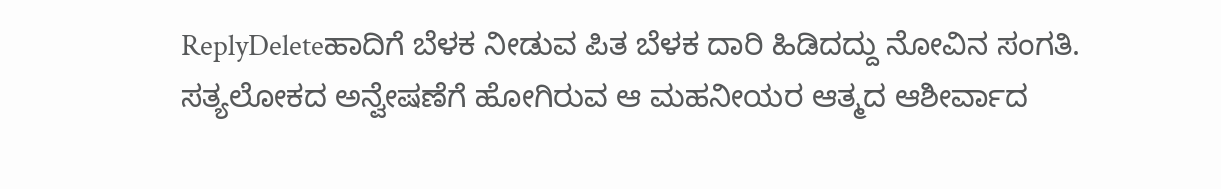ReplyDeleteಹಾದಿಗೆ ಬೆಳಕ ನೀಡುವ ಪಿತ ಬೆಳಕ ದಾರಿ ಹಿಡಿದದ್ದು ನೋವಿನ ಸಂಗತಿ. ಸತ್ಯಲೋಕದ ಅನ್ವೇಷಣೆಗೆ ಹೋಗಿರುವ ಆ ಮಹನೀಯರ ಆತ್ಮದ ಆಶೀರ್ವಾದ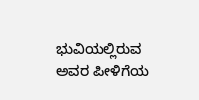ಭುವಿಯಲ್ಲಿರುವ ಅವರ ಪೀಳಿಗೆಯ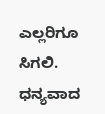ಎಲ್ಲರಿಗೂ ಸಿಗಲಿ.
ಧನ್ಯವಾದ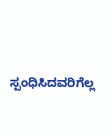ಸ್ಪಂಧಿಸಿದವರಿಗೆಲ್ಲ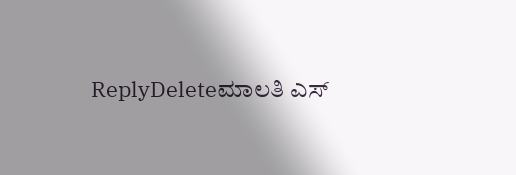ReplyDeleteಮಾಲತಿ ಎಸ್